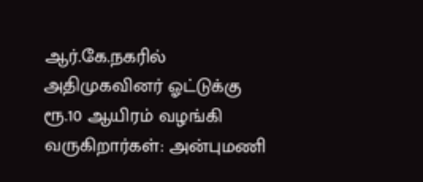ஆர்.கே.நகரில் அதிமுகவினர் ஓட்டுக்கு ரூ.10 ஆயிரம் வழங்கி வருகிறார்கள்: அன்புமணி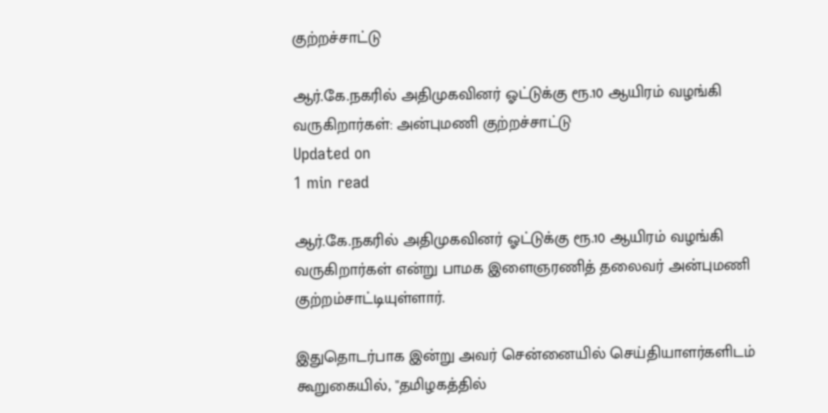குற்றச்சாட்டு

ஆர்.கே.நகரில் அதிமுகவினர் ஓட்டுக்கு ரூ.10 ஆயிரம் வழங்கி வருகிறார்கள்: அன்புமணி குற்றச்சாட்டு
Updated on
1 min read

ஆர்.கே.நகரில் அதிமுகவினர் ஓட்டுக்கு ரூ.10 ஆயிரம் வழங்கி வருகிறார்கள் என்று பாமக இளைஞரணித் தலைவர் அன்புமணி குற்றம்சாட்டியுள்ளார்.

இதுதொடர்பாக இன்று அவர் சென்னையில் செய்தியாளர்களிடம் கூறுகையில், ''தமிழகத்தில்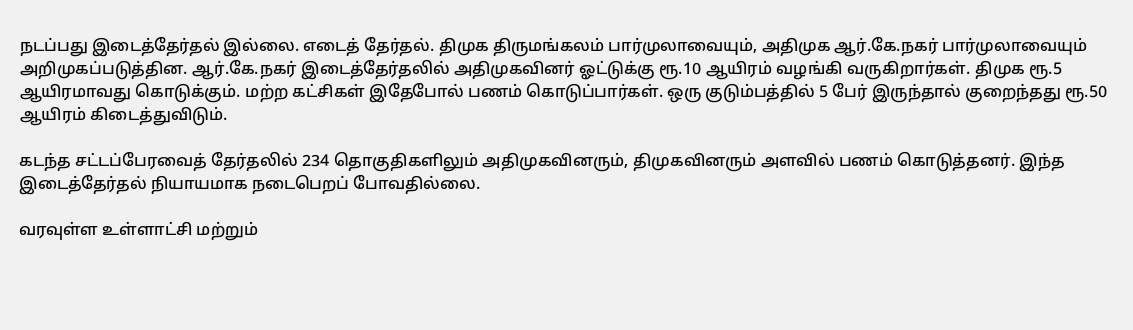நடப்பது இடைத்தேர்தல் இல்லை. எடைத் தேர்தல். திமுக திருமங்கலம் பார்முலாவையும், அதிமுக ஆர்.கே.நகர் பார்முலாவையும் அறிமுகப்படுத்தின. ஆர்.கே.நகர் இடைத்தேர்தலில் அதிமுகவினர் ஓட்டுக்கு ரூ.10 ஆயிரம் வழங்கி வருகிறார்கள். திமுக ரூ.5 ஆயிரமாவது கொடுக்கும். மற்ற கட்சிகள் இதேபோல் பணம் கொடுப்பார்கள். ஒரு குடும்பத்தில் 5 பேர் இருந்தால் குறைந்தது ரூ.50 ஆயிரம் கிடைத்துவிடும்.

கடந்த சட்டப்பேரவைத் தேர்தலில் 234 தொகுதிகளிலும் அதிமுகவினரும், திமுகவினரும் அளவில் பணம் கொடுத்தனர். இந்த இடைத்தேர்தல் நியாயமாக நடைபெறப் போவதில்லை.

வரவுள்ள உள்ளாட்சி மற்றும்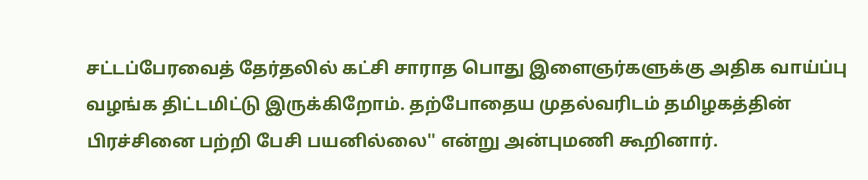சட்டப்பேரவைத் தேர்தலில் கட்சி சாராத பொது இளைஞர்களுக்கு அதிக வாய்ப்பு வழங்க திட்டமிட்டு இருக்கிறோம். தற்போதைய முதல்வரிடம் தமிழகத்தின் பிரச்சினை பற்றி பேசி பயனில்லை'' என்று அன்புமணி கூறினார்.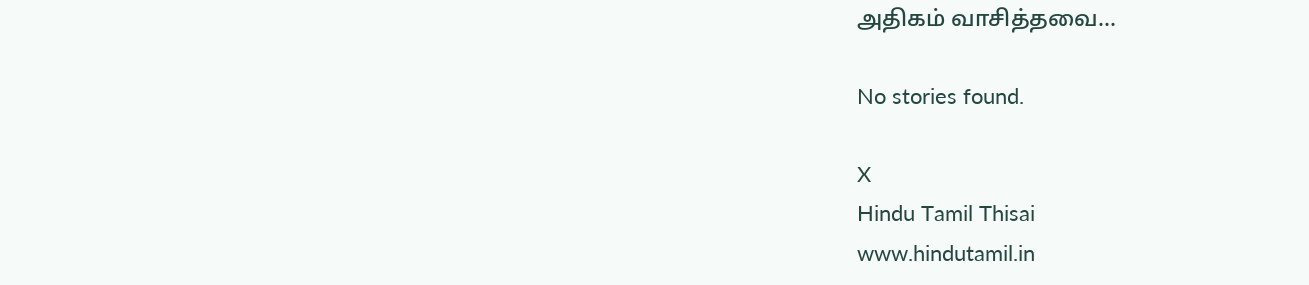அதிகம் வாசித்தவை...

No stories found.

X
Hindu Tamil Thisai
www.hindutamil.in